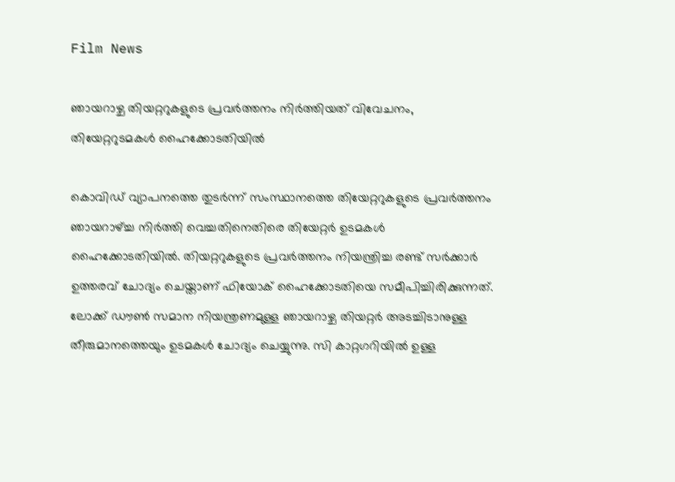Film News

ഞായറാഴ്ച തിയറ്ററുകളുടെ പ്രവര്‍ത്തനം നിര്‍ത്തിയത് വിവേചനം, തിയേറ്ററുടമകള്‍ ഹൈക്കോടതിയില്‍

കൊവിഡ് വ്യാപനത്തെ തുടര്‍ന്ന് സംസ്ഥാനത്തെ തിയേറ്ററുകളുടെ പ്രവര്‍ത്തനം ഞായറാഴ്ച്ച നിര്‍ത്തി വെച്ചതിനെതിരെ തിയേറ്റര്‍ ഉടമകള്‍ ഹൈക്കോടതിയില്‍. തിയറ്ററുകളുടെ പ്രവര്‍ത്തനം നിയന്ത്രിച്ച രണ്ട് സര്‍ക്കാര്‍ ഉത്തരവ് ചോദ്യം ചെയ്താണ് ഫിയോക് ഹൈക്കോടതിയെ സമീപിച്ചിരിക്കുന്നത്. ലോക്ക് ഡൗണ്‍ സമാന നിയന്ത്രണമുള്ള ഞായറാഴ്ച തിയറ്റര്‍ അടച്ചിടാനുള്ള തീരുമാനത്തെയും ഉടമകള്‍ ചോദ്യം ചെയ്യുന്നു. സി കാറ്റഗറിയില്‍ ഉള്ള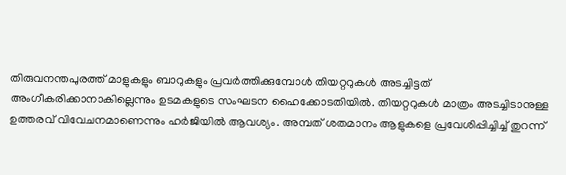തിരുവനന്തപുരത്ത് മാളുകളും ബാറുകളും പ്രവര്‍ത്തിക്കുമ്പോള്‍ തിയറ്ററുകള്‍ അടച്ചിട്ടത് അംഗീകരിക്കാനാകില്ലെന്നും ഉടമകളുടെ സംഘടന ഹൈക്കോടതിയില്‍. തിയറ്ററുകള്‍ മാത്രം അടച്ചിടാനുള്ള ഉത്തരവ് വിവേചനമാണെന്നും ഹര്‍ജിയില്‍ ആവശ്യം. അമ്പത് ശതമാനം ആളുകളെ പ്രവേശിപ്പിച്ചിച്ച് തുറന്ന്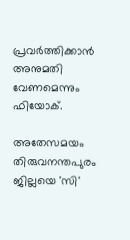പ്രവര്‍ത്തിക്കാന്‍ അനുമതി വേണമെന്നും ഫിയോക്.

അതേസമയം തിരുവനന്തപുരം ജില്ലയെ 'സി'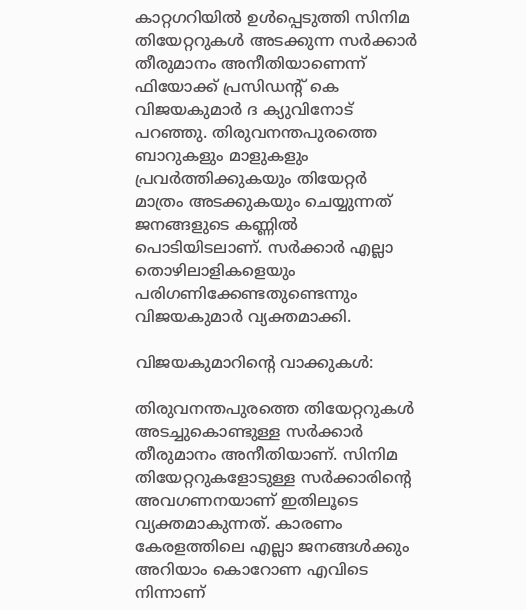കാറ്റഗറിയില്‍ ഉള്‍പ്പെടുത്തി സിനിമ തിയേറ്ററുകള്‍ അടക്കുന്ന സര്‍ക്കാര്‍ തീരുമാനം അനീതിയാണെന്ന് ഫിയോക്ക് പ്രസിഡന്റ് കെ വിജയകുമാര്‍ ദ ക്യുവിനോട് പറഞ്ഞു. തിരുവനന്തപുരത്തെ ബാറുകളും മാളുകളും പ്രവര്‍ത്തിക്കുകയും തിയേറ്റര്‍ മാത്രം അടക്കുകയും ചെയ്യുന്നത് ജനങ്ങളുടെ കണ്ണില്‍ പൊടിയിടലാണ്. സര്‍ക്കാര്‍ എല്ലാ തൊഴിലാളികളെയും പരിഗണിക്കേണ്ടതുണ്ടെന്നും വിജയകുമാര്‍ വ്യക്തമാക്കി.

വിജയകുമാറിന്റെ വാക്കുകള്‍:

തിരുവനന്തപുരത്തെ തിയേറ്ററുകള്‍ അടച്ചുകൊണ്ടുള്ള സര്‍ക്കാര്‍ തീരുമാനം അനീതിയാണ്. സിനിമ തിയേറ്ററുകളോടുള്ള സര്‍ക്കാരിന്റെ അവഗണനയാണ് ഇതിലൂടെ വ്യക്തമാകുന്നത്. കാരണം കേരളത്തിലെ എല്ലാ ജനങ്ങള്‍ക്കും അറിയാം കൊറോണ എവിടെ നിന്നാണ്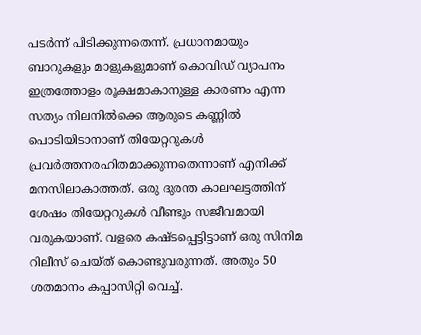പടര്‍ന്ന് പിടിക്കുന്നതെന്ന്. പ്രധാനമായും ബാറുകളും മാളുകളുമാണ് കൊവിഡ് വ്യാപനം ഇത്രത്തോളം രൂക്ഷമാകാനുള്ള കാരണം എന്ന സത്യം നിലനില്‍ക്കെ ആരുടെ കണ്ണില്‍ പൊടിയിടാനാണ് തിയേറ്ററുകള്‍ പ്രവര്‍ത്തനരഹിതമാക്കുന്നതെന്നാണ് എനിക്ക് മനസിലാകാത്തത്. ഒരു ദുരന്ത കാലഘട്ടത്തിന് ശേഷം തിയേറ്ററുകള്‍ വീണ്ടും സജീവമായി വരുകയാണ്. വളരെ കഷ്ടപ്പെട്ടിട്ടാണ് ഒരു സിനിമ റിലീസ് ചെയ്ത് കൊണ്ടുവരുന്നത്. അതും 50 ശതമാനം കപ്പാസിറ്റി വെച്ച്.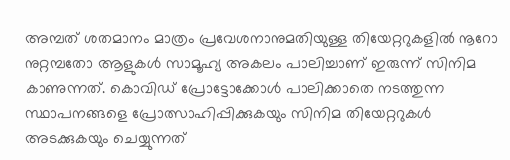അമ്പത് ശതമാനം മാത്രം പ്രവേശനാനുമതിയുള്ള തിയേറ്ററുകളില്‍ നൂറോ നുറ്റമ്പതോ ആളുകള്‍ സാമൂഹ്യ അകലം പാലിച്ചാണ് ഇരുന്ന് സിനിമ കാണുന്നത്. കൊവിഡ് പ്രോട്ടോക്കോള്‍ പാലിക്കാതെ നടത്തുന്ന സ്ഥാപനങ്ങളെ പ്രോത്സാഹിപ്പിക്കുകയും സിനിമ തിയേറ്ററുകള്‍ അടക്കുകയും ചെയ്യുന്നത്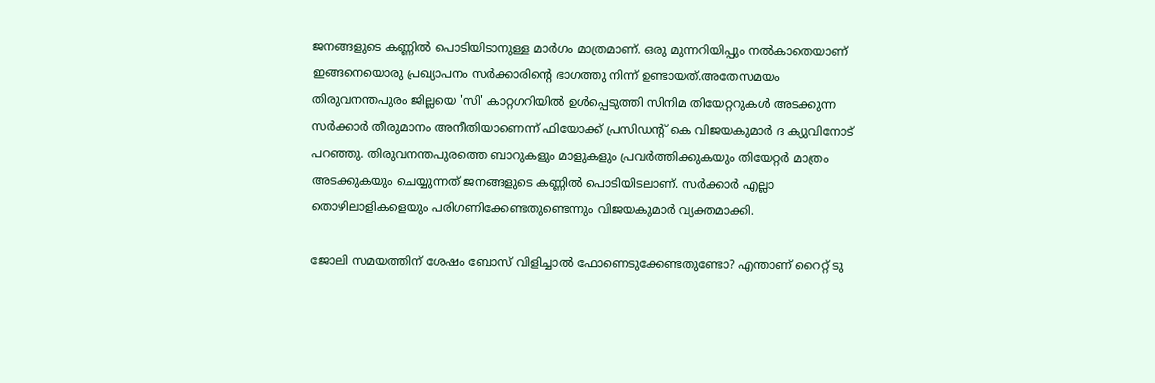ജനങ്ങളുടെ കണ്ണില്‍ പൊടിയിടാനുള്ള മാര്‍ഗം മാത്രമാണ്. ഒരു മുന്നറിയിപ്പും നല്‍കാതെയാണ് ഇങ്ങനെയൊരു പ്രഖ്യാപനം സര്‍ക്കാരിന്റെ ഭാഗത്തു നിന്ന് ഉണ്ടായത്.അതേസമയം തിരുവനന്തപുരം ജില്ലയെ 'സി' കാറ്റഗറിയില്‍ ഉള്‍പ്പെടുത്തി സിനിമ തിയേറ്ററുകള്‍ അടക്കുന്ന സര്‍ക്കാര്‍ തീരുമാനം അനീതിയാണെന്ന് ഫിയോക്ക് പ്രസിഡന്റ് കെ വിജയകുമാര്‍ ദ ക്യുവിനോട് പറഞ്ഞു. തിരുവനന്തപുരത്തെ ബാറുകളും മാളുകളും പ്രവര്‍ത്തിക്കുകയും തിയേറ്റര്‍ മാത്രം അടക്കുകയും ചെയ്യുന്നത് ജനങ്ങളുടെ കണ്ണില്‍ പൊടിയിടലാണ്. സര്‍ക്കാര്‍ എല്ലാ തൊഴിലാളികളെയും പരിഗണിക്കേണ്ടതുണ്ടെന്നും വിജയകുമാര്‍ വ്യക്തമാക്കി.

ജോലി സമയത്തിന് ശേഷം ബോസ് വിളിച്ചാല്‍ ഫോണെടുക്കേണ്ടതുണ്ടോ? എന്താണ് റൈറ്റ് ടു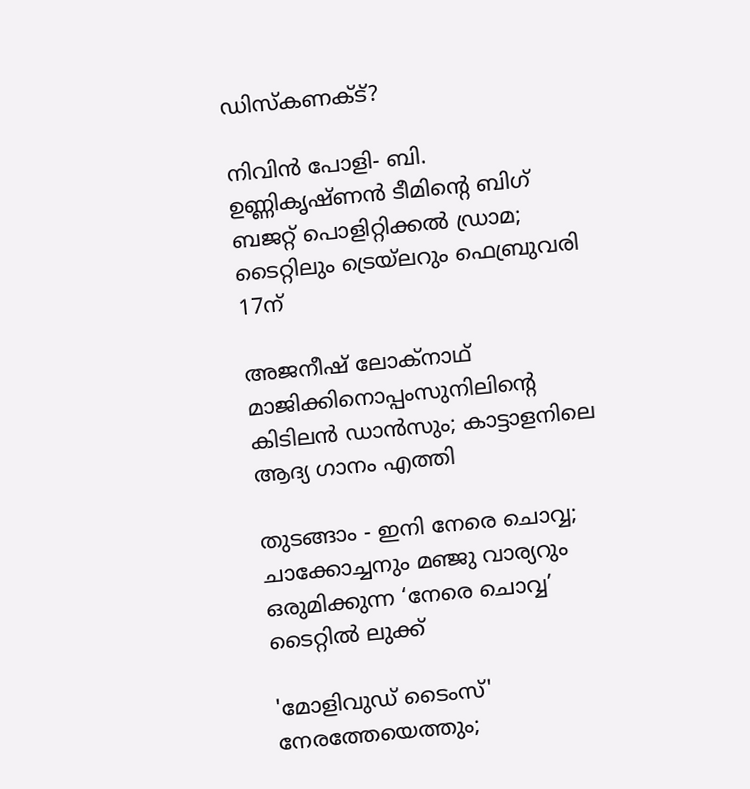ഡിസ്‌കണക്ട്?

നിവിൻ പോളി- ബി. ഉണ്ണികൃഷ്ണൻ ടീമിന്റെ ബിഗ് ബജറ്റ് പൊളിറ്റിക്കൽ ഡ്രാമ; ടൈറ്റിലും ട്രെയ്‌ലറും ഫെബ്രുവരി 17ന്

അജനീഷ് ലോക്നാഥ് മാജിക്കിനൊപ്പംസുനിലിന്റെ കിടിലൻ ഡാൻസും; കാട്ടാളനിലെ ആദ്യ ഗാനം എത്തി

തുടങ്ങാം - ഇനി നേരെ ചൊവ്വ; ചാക്കോച്ചനും മഞ്ജു വാര്യറും ഒരുമിക്കുന്ന ‘നേരെ ചൊവ്വ’ ടൈറ്റിൽ ലുക്ക്

'മോളിവുഡ് ടൈംസ്' നേരത്തേയെത്തും;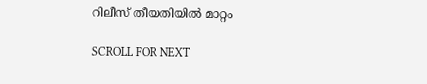റിലീസ് തീയതിയിൽ മാറ്റം

SCROLL FOR NEXT